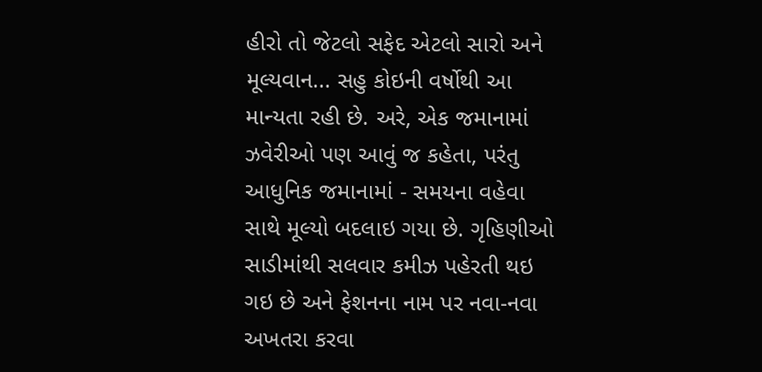હીરો તો જેટલો સફેદ એટલો સારો અને મૂલ્યવાન... સહુ કોઇની વર્ષોથી આ માન્યતા રહી છે. અરે, એક જમાનામાં ઝવેરીઓ પણ આવું જ કહેતા, પરંતુ આધુનિક જમાનામાં - સમયના વહેવા સાથે મૂલ્યો બદલાઇ ગયા છે. ગૃહિણીઓ સાડીમાંથી સલવાર કમીઝ પહેરતી થઇ ગઇ છે અને ફેશનના નામ પર નવા-નવા અખતરા કરવા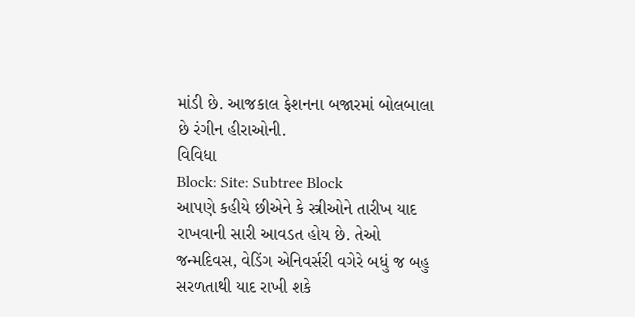માંડી છે. આજકાલ ફેશનના બજારમાં બોલબાલા છે રંગીન હીરાઓની.
વિવિધા
Block: Site: Subtree Block
આપણે કહીયે છીએને કે સ્ત્રીઓને તારીખ યાદ રાખવાની સારી આવડત હોય છે. તેઓ જન્મદિવસ, વેડિંગ એનિવર્સરી વગેરે બધું જ બહુ સરળતાથી યાદ રાખી શકે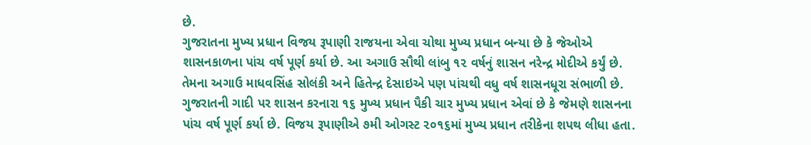છે.
ગુજરાતના મુખ્ય પ્રધાન વિજય રૂપાણી રાજયના એવા ચોથા મુખ્ય પ્રધાન બન્યા છે કે જેઓએ શાસનકાળના પાંચ વર્ષ પૂર્ણ કર્યા છે. આ અગાઉ સૌથી લાંબુ ૧૨ વર્ષનું શાસન નરેન્દ્ર મોદીએ કર્યું છે. તેમના અગાઉ માધવસિંહ સોલંકી અને હિતેન્દ્ર દેસાઇએ પણ પાંચથી વધુ વર્ષ શાસનધૂરા સંભાળી છે. ગુજરાતની ગાદી પર શાસન કરનારા ૧૬ મુખ્ય પ્રધાન પૈકી ચાર મુખ્ય પ્રધાન એવાં છે કે જેમણે શાસનના પાંચ વર્ષ પૂર્ણ કર્યા છે. વિજય રૂપાણીએ ૭મી ઓગસ્ટ ૨૦૧૬માં મુખ્ય પ્રધાન તરીકેના શપથ લીધા હતા.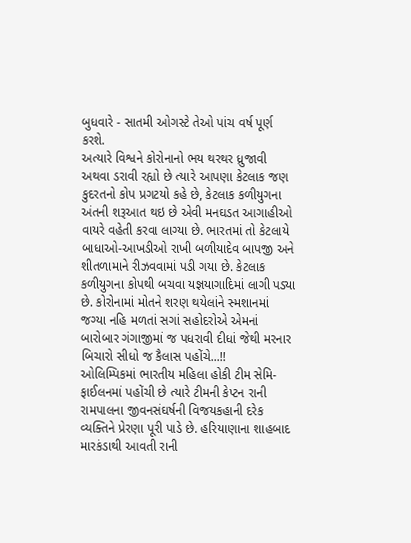બુધવારે - સાતમી ઓગસ્ટે તેઓ પાંચ વર્ષ પૂર્ણ કરશે.
અત્યારે વિશ્વને કોરોનાનો ભય થરથર ધ્રુજાવી અથવા ડરાવી રહ્યો છે ત્યારે આપણા કેટલાક જણ કુદરતનો કોપ પ્રગટયો કહે છે, કેટલાક કળીયુગના અંતની શરૂઆત થઇ છે એવી મનઘડત આગાહીઓ વાયરે વહેતી કરવા લાગ્યા છે. ભારતમાં તો કેટલાયે બાધાઓ-આખડીઓ રાખી બળીયાદેવ બાપજી અને શીતળામાને રીઝવવામાં પડી ગયા છે. કેટલાક કળીયુગના કોપથી બચવા યજ્ઞયાગાદિમાં લાગી પડ્યા છે. કોરોનામાં મોતને શરણ થયેલાંને સ્મશાનમાં જગ્યા નહિ મળતાં સગાં સહોદરોએ એમનાં બારોબાર ગંગાજીમાં જ પધરાવી દીધાં જેથી મરનાર બિચારો સીધો જ કૈલાસ પહોંચે...!!
ઓલિમ્પિકમાં ભારતીય મહિલા હોકી ટીમ સેમિ-ફાઈલનમાં પહોંચી છે ત્યારે ટીમની કેપ્ટન રાની રામપાલના જીવનસંઘર્ષની વિજયકહાની દરેક વ્યક્તિને પ્રેરણા પૂરી પાડે છે. હરિયાણાના શાહબાદ મારકંડાથી આવતી રાની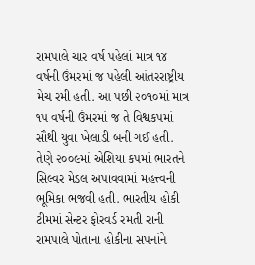રામપાલે ચાર વર્ષ પહેલાં માત્ર ૧૪ વર્ષની ઉંમરમાં જ પહેલી આંતરરાષ્ટ્રીય મેચ રમી હતી. આ પછી ૨૦૧૦માં માત્ર ૧૫ વર્ષની ઉંમરમાં જ તે વિશ્વકપમાં સૌથી યુવા ખેલાડી બની ગઈ હતી. તેણે ૨૦૦૯માં એશિયા કપમાં ભારતને સિલ્વર મેડલ અપાવવામાં મહત્ત્વની ભૂમિકા ભજવી હતી. ભારતીય હોકી ટીમમાં સેન્ટર ફોરવર્ડ રમતી રાની રામપાલે પોતાના હોકીના સપનાંને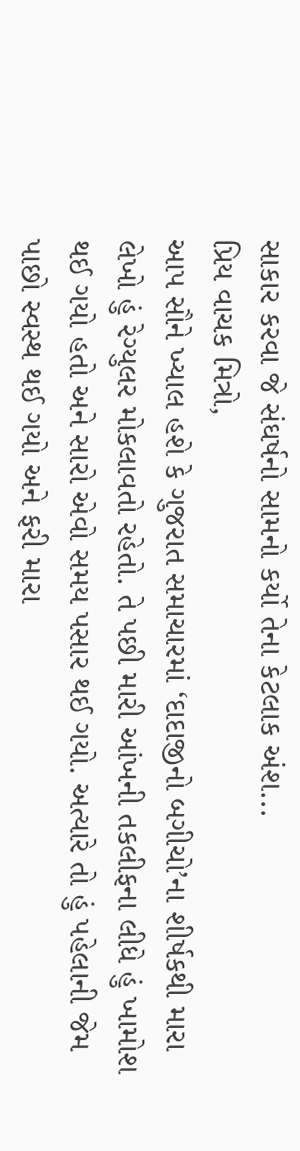સાકાર કરવા જે સંઘર્ષનો સામનો કર્યો તેના કેટલાક અંશ...
પ્રિય વાચક મિત્રો,
આપ સૌને ખ્યાલ હશે કે ગુજરાત સમાચારમાં ‘દાદાજીનો બગીચો’ના શીર્ષકથી મારા લેખો હું રેગ્યુલર મોકલાવતો રહેતો. તે પછી મારી આંખની તકલીફના લીધે હું ખામોશ થઈ ગયો હતો અને સારો એવો સમય પસાર થઈ ગયો. અત્યારે તો હું પહેલાની જેમ પાછો સ્વસ્થ થઈ ગયો અને ફરી મારા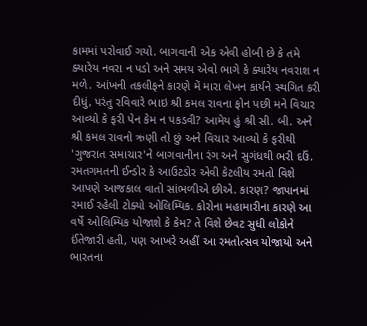કામમાં પરોવાઈ ગયો. બાગવાની એક એવી હોબી છે કે તમે ક્યારેય નવરા ન પડો અને સમય એવો ભાગે કે ક્યારેય નવરાશ ન મળે. આંખની તકલીફને કારણે મેં મારા લેખન કાર્યને સ્થગિત કરી દીધું, પરંતુ રવિવારે ભાઇ શ્રી કમલ રાવના ફોન પછી મને વિચાર આવ્યો કે ફરી પેન કેમ ન પકડવી? આમેય હું શ્રી સી. બી. અને શ્રી કમલ રાવનો ઋણી તો છું અને વિચાર આવ્યો કે ફરીથી 'ગુજરાત સમાચાર'ને બાગવાનીના રંગ અને સુગંધથી ભરી દઉં.
રમતગમતની ઈન્ડોર કે આઉટડોર એવી કેટલીય રમતો વિશે આપણે આજકાલ વાતો સાંભળીએ છીએ. કારણ? જાપાનમાં રમાઈ રહેલી ટોક્યો ઓલિમ્પિક. કોરોના મહામારીના કારણે આ વર્ષે ઓલિમ્પિક યોજાશે કે કેમ? તે વિશે છેવટ સુધી લોકોને ઈંતેજારી હતી, પણ આખરે અહીં આ રમતોત્સવ યોજાયો અને ભારતના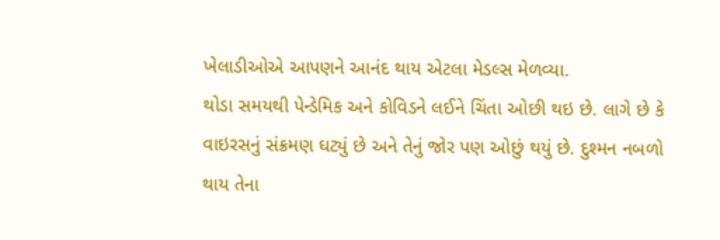ખેલાડીઓએ આપણને આનંદ થાય એટલા મેડલ્સ મેળવ્યા.
થોડા સમયથી પેન્ડેમિક અને કોવિડને લઈને ચિંતા ઓછી થઇ છે. લાગે છે કે વાઇરસનું સંક્રમણ ઘટ્યું છે અને તેનું જોર પણ ઓછું થયું છે. દુશ્મન નબળો થાય તેના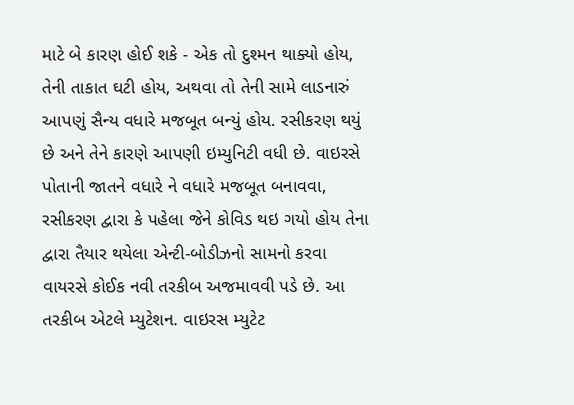માટે બે કારણ હોઈ શકે - એક તો દુશ્મન થાક્યો હોય, તેની તાકાત ઘટી હોય, અથવા તો તેની સામે લાડનારું આપણું સૈન્ય વધારે મજબૂત બન્યું હોય. રસીકરણ થયું છે અને તેને કારણે આપણી ઇમ્યુનિટી વધી છે. વાઇરસે પોતાની જાતને વધારે ને વધારે મજબૂત બનાવવા, રસીકરણ દ્વારા કે પહેલા જેને કોવિડ થઇ ગયો હોય તેના દ્વારા તૈયાર થયેલા એન્ટી-બોડીઝનો સામનો કરવા વાયરસે કોઈક નવી તરકીબ અજમાવવી પડે છે. આ તરકીબ એટલે મ્યુટેશન. વાઇરસ મ્યુટેટ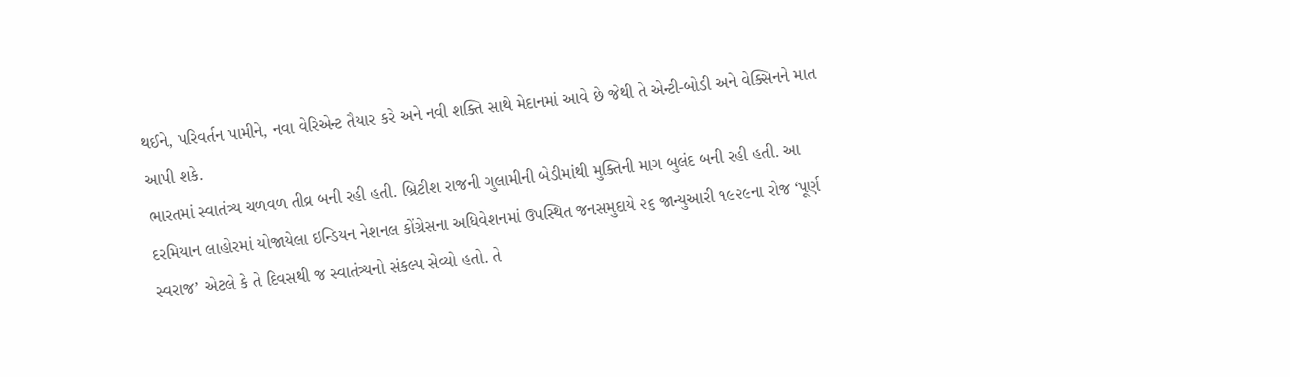થઈને, પરિવર્તન પામીને, નવા વેરિએન્ટ તૈયાર કરે અને નવી શક્તિ સાથે મેદાનમાં આવે છે જેથી તે એન્ટી-બોડી અને વેક્સિનને માત આપી શકે.
ભારતમાં સ્વાતંત્ર્ય ચળવળ તીવ્ર બની રહી હતી. બ્રિટીશ રાજની ગુલામીની બેડીમાંથી મુક્તિની માગ બુલંદ બની રહી હતી. આ દરમિયાન લાહોરમાં યોજાયેલા ઇન્ડિયન નેશનલ કોંગ્રેસના અધિવેશનમાં ઉપસ્થિત જનસમુદાયે ૨૬ જાન્યુઆરી ૧૯૨૯ના રોજ ‘પૂર્ણ સ્વરાજ’ એટલે કે તે દિવસથી જ સ્વાતંત્ર્યનો સંકલ્પ સેવ્યો હતો. તે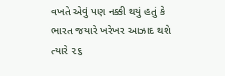વખતે એવું પણ નક્કી થયું હતું કે ભારત જયારે ખરેખર આઝાદ થશે ત્યારે ૨૬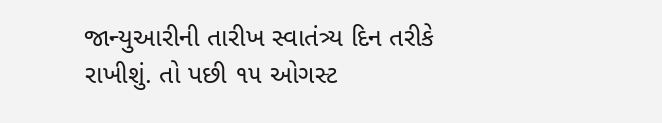જાન્યુઆરીની તારીખ સ્વાતંત્ર્ય દિન તરીકે રાખીશું. તો પછી ૧૫ ઓગસ્ટ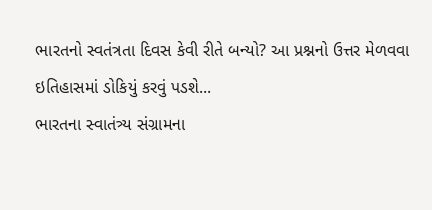ભારતનો સ્વતંત્રતા દિવસ કેવી રીતે બન્યો? આ પ્રશ્નનો ઉત્તર મેળવવા ઇતિહાસમાં ડોકિયું કરવું પડશે...
ભારતના સ્વાતંત્ર્ય સંગ્રામના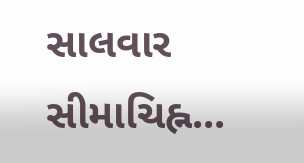સાલવાર સીમાચિહ્ન...